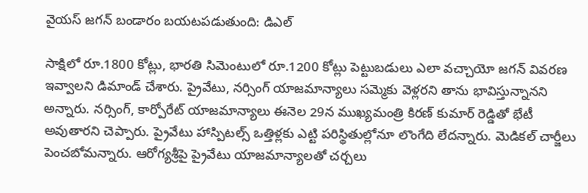వైయస్ జగన్ బండారం బయటపడుతుంది: డిఎల్

సాక్షిలో రూ.1800 కోట్లు, భారతి సిమెంటులో రూ.1200 కోట్లు పెట్టుబడులు ఎలా వచ్చాయో జగన్ వివరణ ఇవ్వాలని డిమాండ్ చేశారు. ప్రైవేటు, నర్సింగ్ యాజమాన్యాలు సమ్మెకు వెళ్లరని తాను భావిస్తున్నానని అన్నారు. నర్సింగ్, కార్పోరేట్ యాజమాన్యాలు ఈనెల 29న ముఖ్యమంత్రి కిరణ్ కుమార్ రెడ్డితో భేటీ అవుతారని చెప్పారు. ప్రైవేటు హాస్పిటల్స్ ఒత్తిళ్లకు ఎట్టి పరిస్థితుల్లోనూ లొంగేది లేదన్నారు. మెడికల్ చార్జీలు పెంచబోమన్నారు. ఆరోగ్యశ్రీపై ప్రైవేటు యాజమాన్యాలతో చర్చలు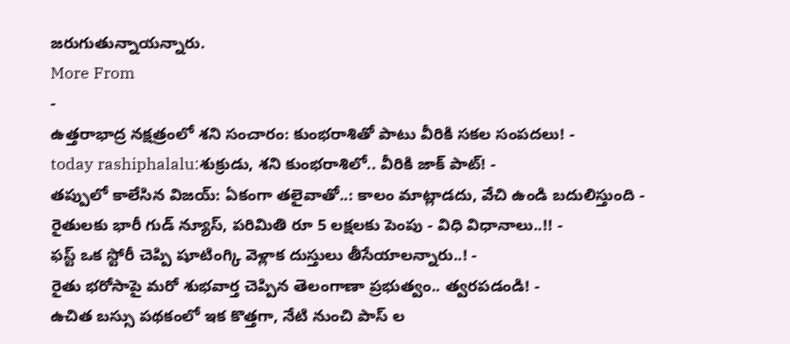జరుగుతున్నాయన్నారు.
More From
-
ఉత్తరాభాద్ర నక్షత్రంలో శని సంచారం: కుంభరాశితో పాటు వీరికి సకల సంపదలు! -
today rashiphalalu:శుక్రుడు, శని కుంభరాశిలో.. వీరికి జాక్ పాట్! -
తప్పులో కాలేసిన విజయ్: ఏకంగా తలైవాతో..: కాలం మాట్లాడదు, వేచి ఉండి బదులిస్తుంది -
రైతులకు భారీ గుడ్ న్యూస్, పరిమితి రూ 5 లక్షలకు పెంపు - విధి విధానాలు..!! -
ఫస్ట్ ఒక స్టోరీ చెప్పి షూటింగ్కి వెళ్లాక దుస్తులు తీసేయాలన్నారు..! -
రైతు భరోసాపై మరో శుభవార్త చెప్పిన తెలంగాణా ప్రభుత్వం.. త్వరపడండి! -
ఉచిత బస్సు పథకంలో ఇక కొత్తగా, నేటి నుంచి పాస్ ల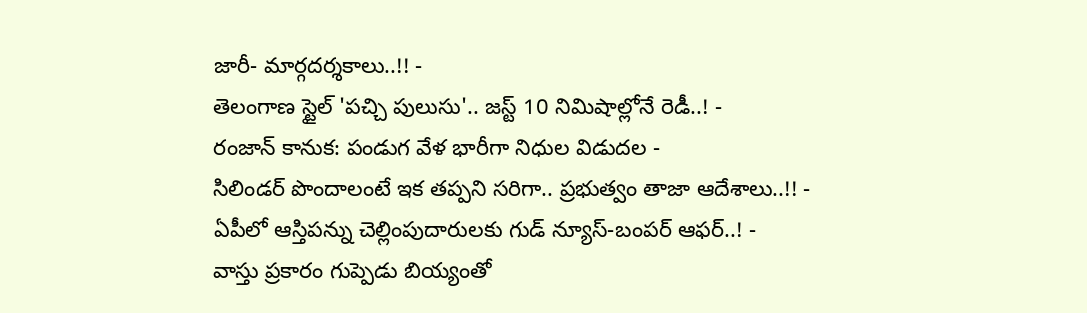జారీ- మార్గదర్శకాలు..!! -
తెలంగాణ స్టైల్ 'పచ్చి పులుసు'.. జస్ట్ 10 నిమిషాల్లోనే రెడీ..! -
రంజాన్ కానుక: పండుగ వేళ భారీగా నిధుల విడుదల -
సిలిండర్ పొందాలంటే ఇక తప్పని సరిగా.. ప్రభుత్వం తాజా ఆదేశాలు..!! -
ఏపీలో ఆస్తిపన్ను చెల్లింపుదారులకు గుడ్ న్యూస్-బంపర్ ఆఫర్..! -
వాస్తు ప్రకారం గుప్పెడు బియ్యంతో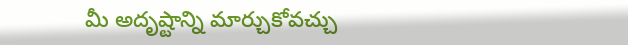మీ అదృష్టాన్ని మార్చుకోవచ్చు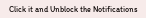Click it and Unblock the Notifications